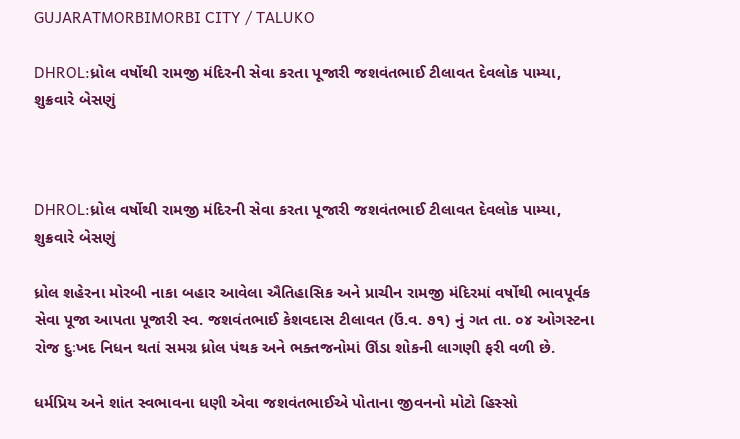GUJARATMORBIMORBI CITY / TALUKO

DHROL:ધ્રોલ વર્ષોથી રામજી મંદિરની સેવા કરતા પૂજારી જશવંતભાઈ ટીલાવત દેવલોક પામ્યા, શુક્રવારે બેસણું



DHROL:ધ્રોલ વર્ષોથી રામજી મંદિરની સેવા કરતા પૂજારી જશવંતભાઈ ટીલાવત દેવલોક પામ્યા, શુક્રવારે બેસણું

ધ્રોલ શહેરના મોરબી નાકા બહાર આવેલા ઐતિહાસિક અને પ્રાચીન રામજી મંદિરમાં વર્ષોથી ભાવપૂર્વક સેવા પૂજા આપતા પૂજારી સ્વ. જશવંતભાઈ કેશવદાસ ટીલાવત (ઉં.વ. ૭૧) નું ગત તા. ૦૪ ઓગસ્ટના રોજ દુઃખદ નિધન થતાં સમગ્ર ધ્રોલ પંથક અને ભક્તજનોમાં ઊંડા શોકની લાગણી ફરી વળી છે.

ધર્મપ્રિય અને શાંત સ્વભાવના ધણી એવા જશવંતભાઈએ પોતાના જીવનનો મોટો હિસ્સો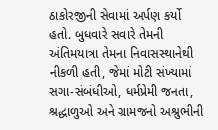ઠાકોરજીની સેવામાં અર્પણ કર્યો હતો. બુધવારે સવારે તેમની અંતિમયાત્રા તેમના નિવાસસ્થાનેથી નીકળી હતી, જેમાં મોટી સંખ્યામાં સગા-સંબંધીઓ, ધર્મપ્રેમી જનતા, શ્રદ્ધાળુઓ અને ગ્રામજનો અશ્રુભીની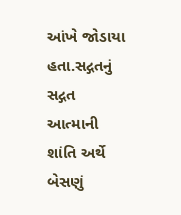આંખે જોડાયા હતા.સદ્ગતનું સદ્ગત આત્માની શાંતિ અર્થે બેસણું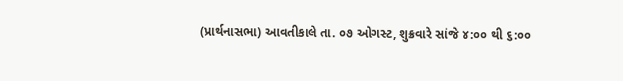(પ્રાર્થનાસભા) આવતીકાલે તા. ૦૭ ઓગસ્ટ, શુક્રવારે સાંજે ૪:૦૦ થી ૬:૦૦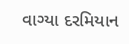વાગ્યા દરમિયાન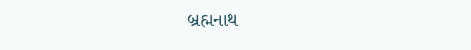બ્રહ્મનાથ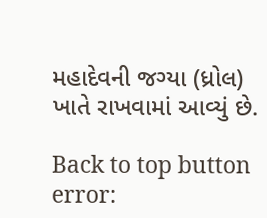મહાદેવની જગ્યા (ધ્રોલ) ખાતે રાખવામાં આવ્યું છે.

Back to top button
error: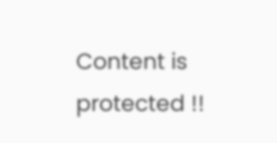Content is protected !!